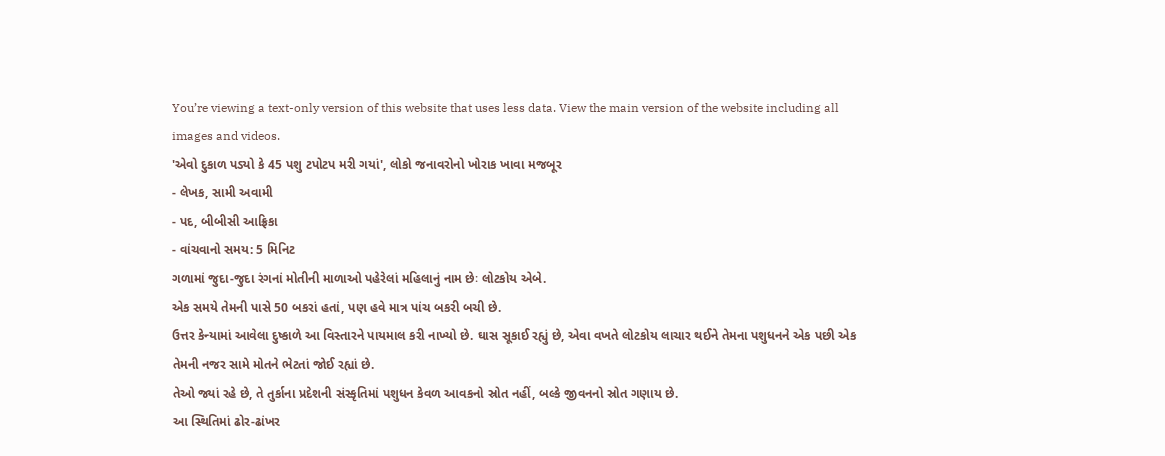You’re viewing a text-only version of this website that uses less data. View the main version of the website including all images and videos.
'એવો દુકાળ પડ્યો કે 45 પશુ ટપોટપ મરી ગયાં', લોકો જનાવરોનો ખોરાક ખાવા મજબૂર
- લેખક, સામી અવામી
- પદ, બીબીસી આફ્રિકા
- વાંચવાનો સમય: 5 મિનિટ
ગળામાં જુદા-જુદા રંગનાં મોતીની માળાઓ પહેરેલાં મહિલાનું નામ છેઃ લોટકોય એબે.
એક સમયે તેમની પાસે 50 બકરાં હતાં, પણ હવે માત્ર પાંચ બકરી બચી છે.
ઉત્તર કેન્યામાં આવેલા દુષ્કાળે આ વિસ્તારને પાયમાલ કરી નાખ્યો છે. ઘાસ સૂકાઈ રહ્યું છે, એવા વખતે લોટકોય લાચાર થઈને તેમના પશુધનને એક પછી એક તેમની નજર સામે મોતને ભેટતાં જોઈ રહ્યાં છે.
તેઓ જ્યાં રહે છે, તે તુર્કાના પ્રદેશની સંસ્કૃતિમાં પશુધન કેવળ આવકનો સ્રોત નહીં, બલ્કે જીવનનો સ્રોત ગણાય છે.
આ સ્થિતિમાં ઢોર-ઢાંખર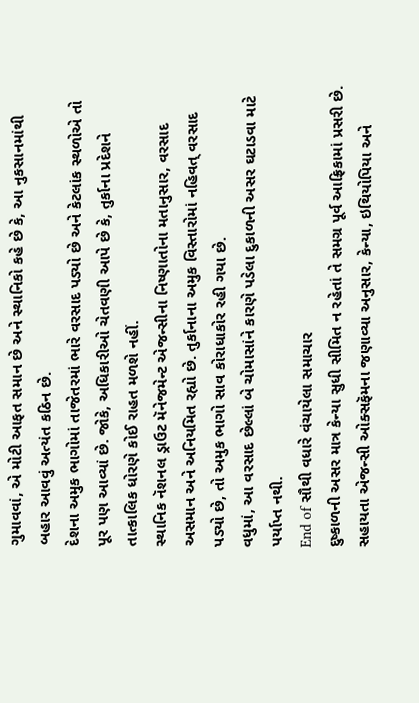ગુમાવવાં, એ મોટી આફત સમાન છે અને સ્થાનિકો કહે છે કે, આ નુકસાનમાંથી બહાર આવવું અત્યંત કઠિન છે.
દેશના અમુક ભાગોમાં તાજેતરમાં ભારે વરસાદ પડ્યો છે અને કેટલાંક સ્થળોએ તો પૂર પણ આવ્યાં છે. જોકે, અધિકારીઓ ચેતવણી આપે છે કે, તુર્કાના પ્રદેશને તાત્કાલિક ધોરણે કોઈ રાહત મળશે નહીં.
સ્થાનિક નૅશનલ ડ્રાઉટ મૅનેજમેન્ટ એજન્સીના નિષ્ણાતોના મતાનુસાર, વરસાદ અસમાન અને અનિયમિત રહ્યો છે. તુર્કાનાના અમુક વિસ્તારોમાં નહિવત્ વરસાદ પડ્યો છે, તો અમુક ભાગો સાવ કોરાધાકોર રહી ગયા છે.
વધુમાં, આ વરસાદ છેલ્લાં બે ચોમાસાંને કારણે પડેલા દુકાળની અસર ઘટાડવા માટે પર્યાપ્ત નથી.
End of સૌથી વધારે વંચાયેલા સમાચાર
દુષ્કાળની અસર માત્ર કેન્યા સુધી સીમિત ન રહેતાં તે સમગ્ર પૂર્વ આફ્રિકામાં પ્રસરી છે. સહાયતા એજન્સી ઓક્સફૅમના જણાવ્યા અનુસાર, કેન્યા, ઇથિયોપિયા અને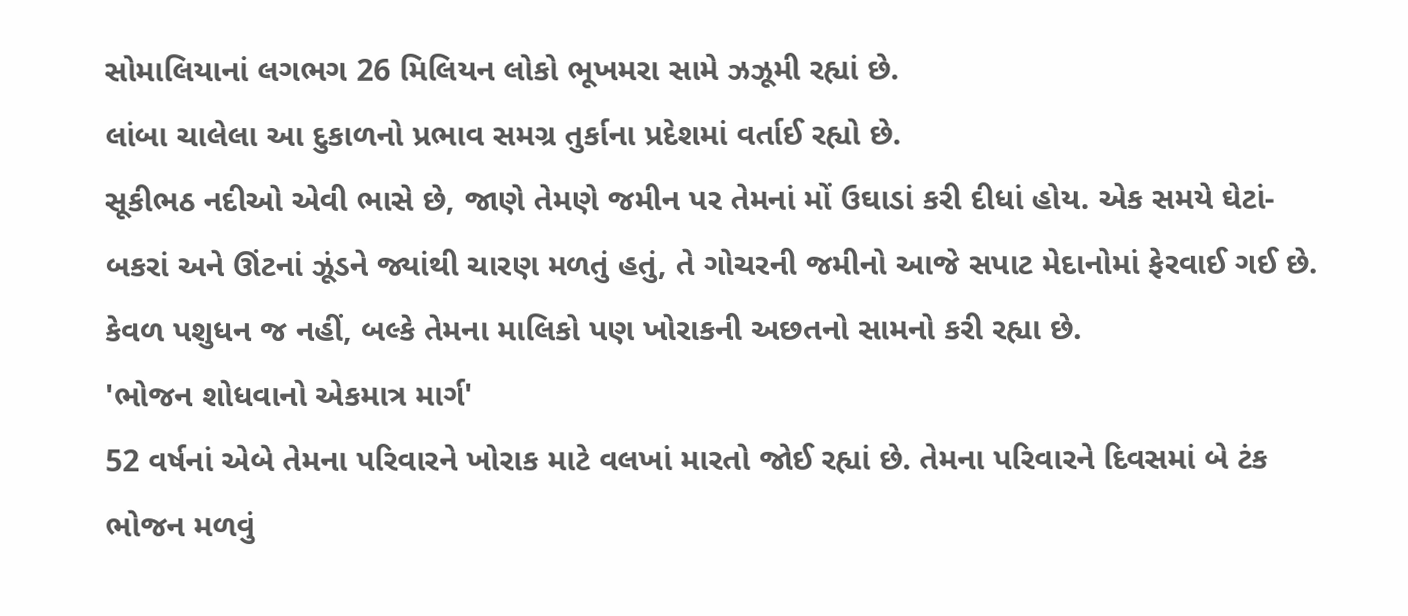સોમાલિયાનાં લગભગ 26 મિલિયન લોકો ભૂખમરા સામે ઝઝૂમી રહ્યાં છે.
લાંબા ચાલેલા આ દુકાળનો પ્રભાવ સમગ્ર તુર્કાના પ્રદેશમાં વર્તાઈ રહ્યો છે.
સૂકીભઠ નદીઓ એવી ભાસે છે, જાણે તેમણે જમીન પર તેમનાં મોં ઉઘાડાં કરી દીધાં હોય. એક સમયે ઘેટાં-બકરાં અને ઊંટનાં ઝૂંડને જ્યાંથી ચારણ મળતું હતું, તે ગોચરની જમીનો આજે સપાટ મેદાનોમાં ફેરવાઈ ગઈ છે.
કેવળ પશુધન જ નહીં, બલ્કે તેમના માલિકો પણ ખોરાકની અછતનો સામનો કરી રહ્યા છે.
'ભોજન શોધવાનો એકમાત્ર માર્ગ'
52 વર્ષનાં એબે તેમના પરિવારને ખોરાક માટે વલખાં મારતો જોઈ રહ્યાં છે. તેમના પરિવારને દિવસમાં બે ટંક ભોજન મળવું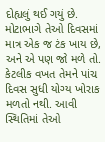દોહ્યલું થઈ ગયું છે.
મોટાભાગે તેઓ દિવસમાં માત્ર એક જ ટંક ખાય છે, અને એ પણ જો મળે તો.
કેટલીક વખત તેમને પાંચ દિવસ સુધી યોગ્ય ખોરાક મળતો નથી. આવી સ્થિતિમાં તેઓ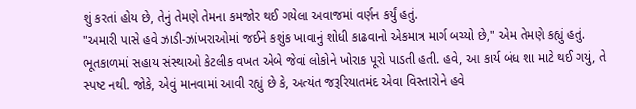શું કરતાં હોય છે, તેનું તેમણે તેમના કમજોર થઈ ગયેલા અવાજમાં વર્ણન કર્યું હતું.
"અમારી પાસે હવે ઝાડી-ઝાંખરાઓમાં જઈને કશુંક ખાવાનું શોધી કાઢવાનો એકમાત્ર માર્ગ બચ્યો છે," એમ તેમણે કહ્યું હતું.
ભૂતકાળમાં સહાય સંસ્થાઓ કેટલીક વખત એબે જેવાં લોકોને ખોરાક પૂરો પાડતી હતી. હવે, આ કાર્ય બંધ શા માટે થઈ ગયું, તે સ્પષ્ટ નથી. જોકે, એવું માનવામાં આવી રહ્યું છે કે, અત્યંત જરૂરિયાતમંદ એવા વિસ્તારોને હવે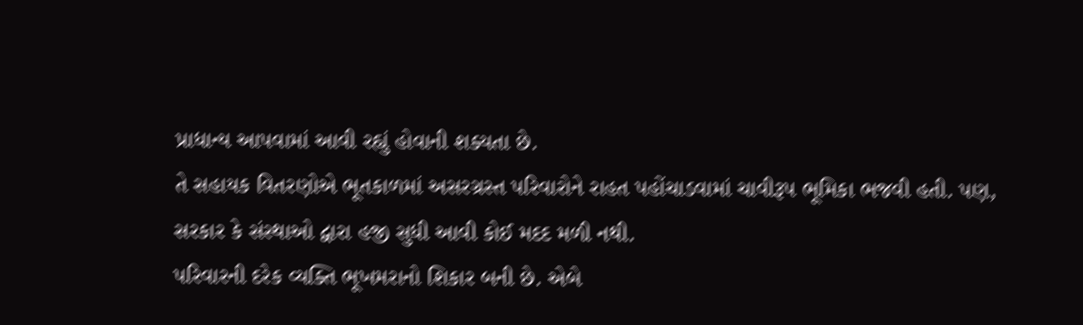પ્રાધાન્ય આપવામાં આવી રહ્યું હોવાની શક્યતા છે.
તે સહાયક વિતરણોએ ભૂતકાળમાં અસરગ્રસ્ત પરિવારોને રાહત પહોંચાડવામાં ચાવીરૂપ ભૂમિકા ભજવી હતી. પણ, સરકાર કે સંસ્થાઓ દ્વારા હજી સુધી આવી કોઈ મદદ મળી નથી.
પરિવારની દરેક વ્યક્તિ ભૂખમરાનો શિકાર બની છે. એબે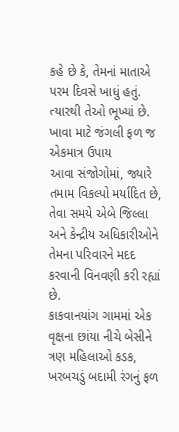કહે છે કે, તેમનાં માતાએ પરમ દિવસે ખાધું હતું. ત્યારથી તેઓ ભૂખ્યાં છે.
ખાવા માટે જંગલી ફળ જ એકમાત્ર ઉપાય
આવા સંજોગોમાં, જ્યારે તમામ વિકલ્પો મર્યાદિત છે, તેવા સમયે એબે જિલ્લા અને કેન્દ્રીય અધિકારીઓને તેમના પરિવારને મદદ કરવાની વિનવણી કરી રહ્યાં છે.
કાકવાનયાંગ ગામમાં એક વૃક્ષના છાંયા નીચે બેસીને ત્રણ મહિલાઓ કડક, ખરબચડું બદામી રંગનું ફળ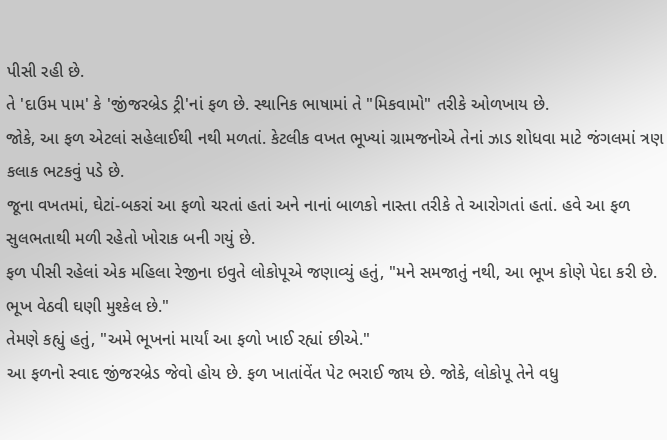પીસી રહી છે.
તે 'દાઉમ પામ' કે 'જીંજરબ્રેડ ટ્રી'નાં ફળ છે. સ્થાનિક ભાષામાં તે "મિકવામો" તરીકે ઓળખાય છે.
જોકે, આ ફળ એટલાં સહેલાઈથી નથી મળતાં. કેટલીક વખત ભૂખ્યાં ગ્રામજનોએ તેનાં ઝાડ શોધવા માટે જંગલમાં ત્રણ કલાક ભટકવું પડે છે.
જૂના વખતમાં, ઘેટાં-બકરાં આ ફળો ચરતાં હતાં અને નાનાં બાળકો નાસ્તા તરીકે તે આરોગતાં હતાં. હવે આ ફળ સુલભતાથી મળી રહેતો ખોરાક બની ગયું છે.
ફળ પીસી રહેલાં એક મહિલા રેજીના ઇવુતે લોકોપૂએ જણાવ્યું હતું, "મને સમજાતું નથી, આ ભૂખ કોણે પેદા કરી છે. ભૂખ વેઠવી ઘણી મુશ્કેલ છે."
તેમણે કહ્યું હતું, "અમે ભૂખનાં માર્યાં આ ફળો ખાઈ રહ્યાં છીએ."
આ ફળનો સ્વાદ જીંજરબ્રેડ જેવો હોય છે. ફળ ખાતાંવેંત પેટ ભરાઈ જાય છે. જોકે, લોકોપૂ તેને વધુ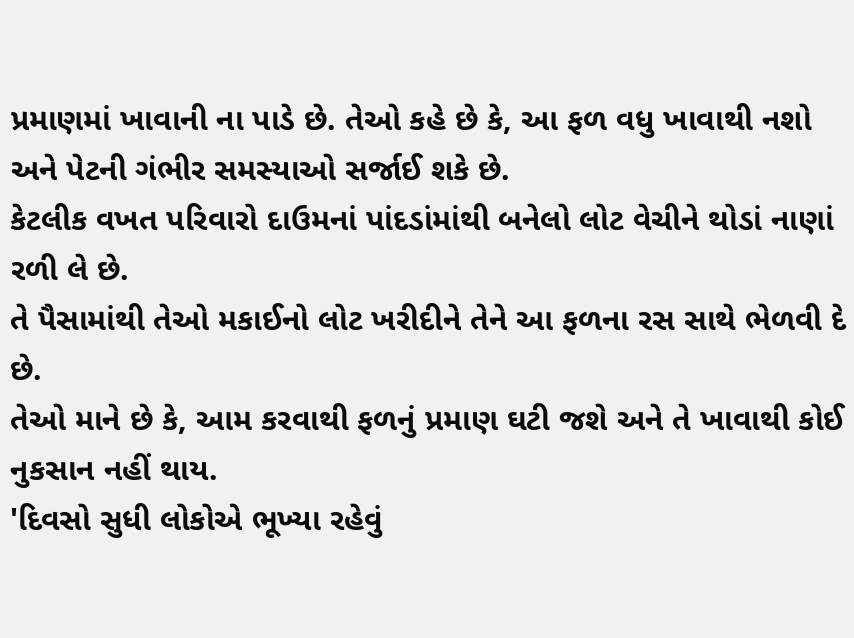પ્રમાણમાં ખાવાની ના પાડે છે. તેઓ કહે છે કે, આ ફળ વધુ ખાવાથી નશો અને પેટની ગંભીર સમસ્યાઓ સર્જાઈ શકે છે.
કેટલીક વખત પરિવારો દાઉમનાં પાંદડાંમાંથી બનેલો લોટ વેચીને થોડાં નાણાં રળી લે છે.
તે પૈસામાંથી તેઓ મકાઈનો લોટ ખરીદીને તેને આ ફળના રસ સાથે ભેળવી દે છે.
તેઓ માને છે કે, આમ કરવાથી ફળનું પ્રમાણ ઘટી જશે અને તે ખાવાથી કોઈ નુકસાન નહીં થાય.
'દિવસો સુધી લોકોએ ભૂખ્યા રહેવું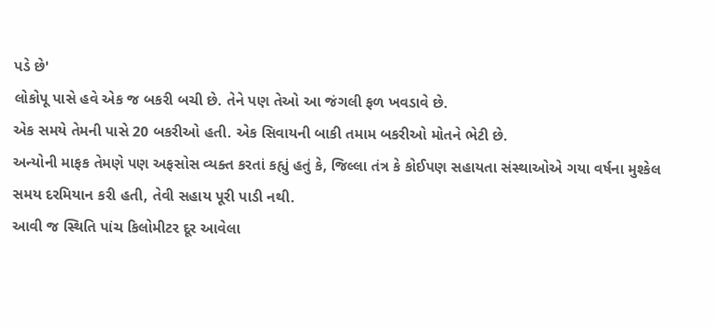પડે છે'
લોકોપૂ પાસે હવે એક જ બકરી બચી છે. તેને પણ તેઓ આ જંગલી ફળ ખવડાવે છે.
એક સમયે તેમની પાસે 20 બકરીઓ હતી. એક સિવાયની બાકી તમામ બકરીઓ મોતને ભેટી છે.
અન્યોની માફક તેમણે પણ અફસોસ વ્યક્ત કરતાં કહ્યું હતું કે, જિલ્લા તંત્ર કે કોઈપણ સહાયતા સંસ્થાઓએ ગયા વર્ષના મુશ્કેલ સમય દરમિયાન કરી હતી, તેવી સહાય પૂરી પાડી નથી.
આવી જ સ્થિતિ પાંચ કિલોમીટર દૂર આવેલા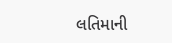લતિમાની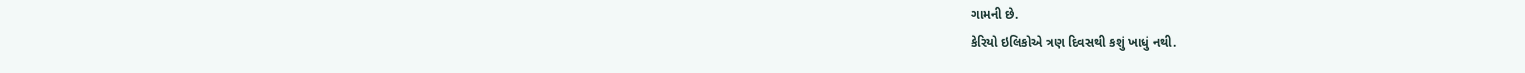ગામની છે.
કેરિયો ઇલિકોએ ત્રણ દિવસથી કશું ખાધું નથી.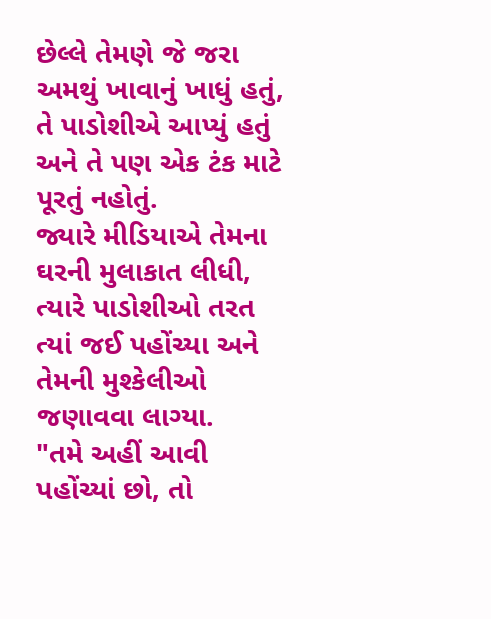છેલ્લે તેમણે જે જરા અમથું ખાવાનું ખાધું હતું, તે પાડોશીએ આપ્યું હતું અને તે પણ એક ટંક માટે પૂરતું નહોતું.
જ્યારે મીડિયાએ તેમના ઘરની મુલાકાત લીધી, ત્યારે પાડોશીઓ તરત ત્યાં જઈ પહોંચ્યા અને તેમની મુશ્કેલીઓ જણાવવા લાગ્યા.
"તમે અહીં આવી પહોંચ્યાં છો, તો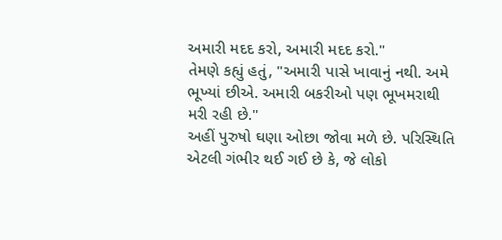અમારી મદદ કરો, અમારી મદદ કરો."
તેમણે કહ્યું હતું, "અમારી પાસે ખાવાનું નથી. અમે ભૂખ્યાં છીએ. અમારી બકરીઓ પણ ભૂખમરાથી મરી રહી છે."
અહીં પુરુષો ઘણા ઓછા જોવા મળે છે. પરિસ્થિતિ એટલી ગંભીર થઈ ગઈ છે કે, જે લોકો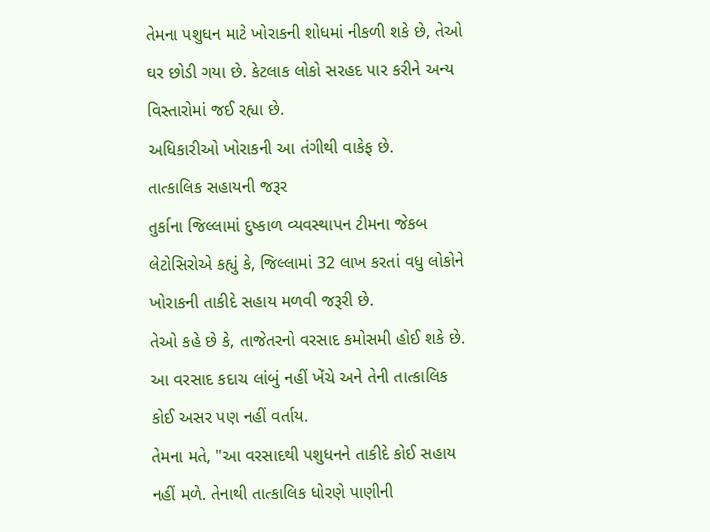તેમના પશુધન માટે ખોરાકની શોધમાં નીકળી શકે છે, તેઓ ઘર છોડી ગયા છે. કેટલાક લોકો સરહદ પાર કરીને અન્ય વિસ્તારોમાં જઈ રહ્યા છે.
અધિકારીઓ ખોરાકની આ તંગીથી વાકેફ છે.
તાત્કાલિક સહાયની જરૂર
તુર્કાના જિલ્લામાં દુષ્કાળ વ્યવસ્થાપન ટીમના જેકબ લેટોસિરોએ કહ્યું કે, જિલ્લામાં 32 લાખ કરતાં વધુ લોકોને ખોરાકની તાકીદે સહાય મળવી જરૂરી છે.
તેઓ કહે છે કે, તાજેતરનો વરસાદ કમોસમી હોઈ શકે છે. આ વરસાદ કદાચ લાંબું નહીં ખેંચે અને તેની તાત્કાલિક કોઈ અસર પણ નહીં વર્તાય.
તેમના મતે, "આ વરસાદથી પશુધનને તાકીદે કોઈ સહાય નહીં મળે. તેનાથી તાત્કાલિક ધોરણે પાણીની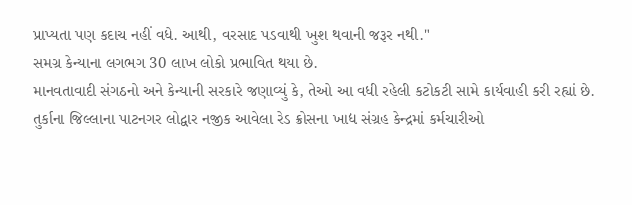પ્રાપ્યતા પણ કદાચ નહીં વધે. આથી, વરસાદ પડવાથી ખુશ થવાની જરૂર નથી."
સમગ્ર કેન્યાના લગભગ 30 લાખ લોકો પ્રભાવિત થયા છે.
માનવતાવાદી સંગઠનો અને કેન્યાની સરકારે જણાવ્યું કે, તેઓ આ વધી રહેલી કટોકટી સામે કાર્યવાહી કરી રહ્યાં છે.
તુર્કાના જિલ્લાના પાટનગર લોદ્વાર નજીક આવેલા રેડ ક્રોસના ખાદ્ય સંગ્રહ કેન્દ્રમાં કર્મચારીઓ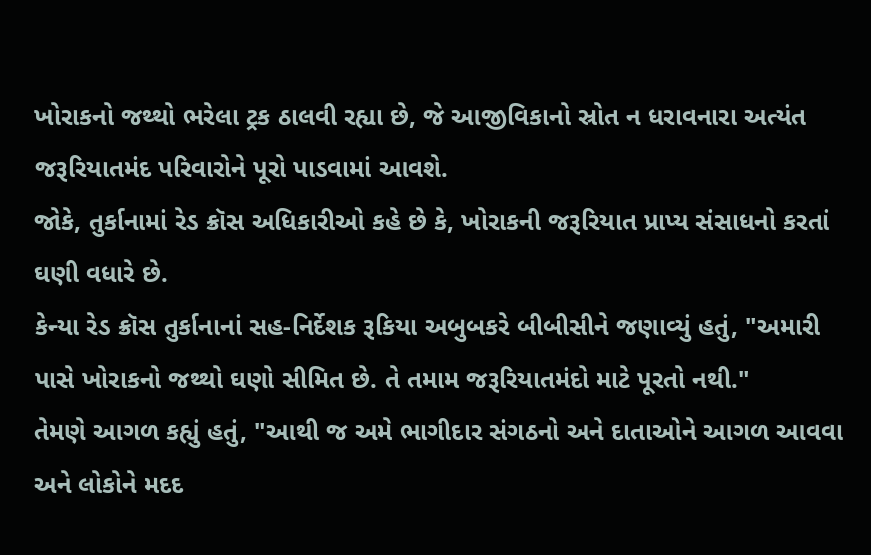ખોરાકનો જથ્થો ભરેલા ટ્રક ઠાલવી રહ્યા છે, જે આજીવિકાનો સ્રોત ન ધરાવનારા અત્યંત જરૂરિયાતમંદ પરિવારોને પૂરો પાડવામાં આવશે.
જોકે, તુર્કાનામાં રેડ ક્રૉસ અધિકારીઓ કહે છે કે, ખોરાકની જરૂરિયાત પ્રાપ્ય સંસાધનો કરતાં ઘણી વધારે છે.
કેન્યા રેડ ક્રૉસ તુર્કાનાનાં સહ-નિર્દેશક રૂકિયા અબુબકરે બીબીસીને જણાવ્યું હતું, "અમારી પાસે ખોરાકનો જથ્થો ઘણો સીમિત છે. તે તમામ જરૂરિયાતમંદો માટે પૂરતો નથી."
તેમણે આગળ કહ્યું હતું, "આથી જ અમે ભાગીદાર સંગઠનો અને દાતાઓને આગળ આવવા અને લોકોને મદદ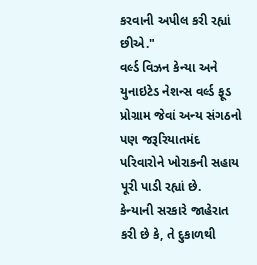કરવાની અપીલ કરી રહ્યાં છીએ."
વર્લ્ડ વિઝન કેન્યા અને યુનાઇટેડ નેશન્સ વર્લ્ડ ફૂડ પ્રોગ્રામ જેવાં અન્ય સંગઠનો પણ જરૂરિયાતમંદ પરિવારોને ખોરાકની સહાય પૂરી પાડી રહ્યાં છે.
કેન્યાની સરકારે જાહેરાત કરી છે કે, તે દુકાળથી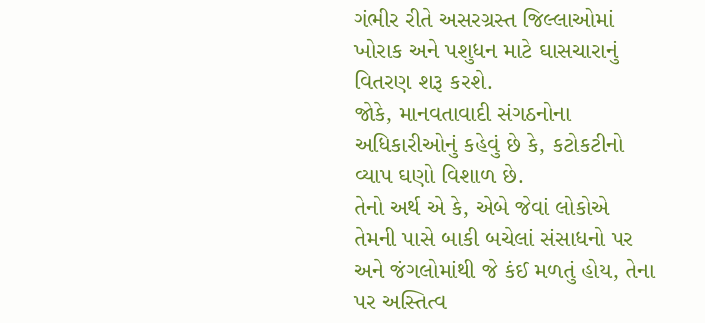ગંભીર રીતે અસરગ્રસ્ત જિલ્લાઓમાં ખોરાક અને પશુધન માટે ઘાસચારાનું વિતરણ શરૂ કરશે.
જોકે, માનવતાવાદી સંગઠનોના અધિકારીઓનું કહેવું છે કે, કટોકટીનો વ્યાપ ઘણો વિશાળ છે.
તેનો અર્થ એ કે, એબે જેવાં લોકોએ તેમની પાસે બાકી બચેલાં સંસાધનો પર અને જંગલોમાંથી જે કંઈ મળતું હોય, તેના પર અસ્તિત્વ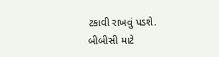ટકાવી રાખવું પડશે.
બીબીસી માટે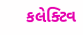કલેક્ટિવ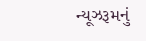ન્યૂઝરૂમનું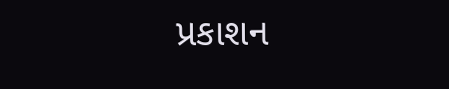પ્રકાશન